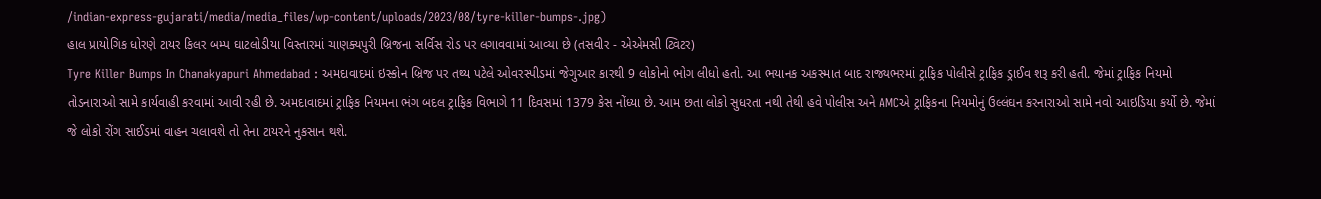/indian-express-gujarati/media/media_files/wp-content/uploads/2023/08/tyre-killer-bumps-.jpg)
હાલ પ્રાયોગિક ધોરણે ટાયર કિલર બમ્પ ઘાટલોડીયા વિસ્તારમાં ચાણક્યપુરી બ્રિજના સર્વિસ રોડ પર લગાવવામાં આવ્યા છે (તસવીર - એએમસી ટ્વિટર)
Tyre Killer Bumps In Chanakyapuri Ahmedabad : અમદાવાદમાં ઇસ્કોન બ્રિજ પર તથ્ય પટેલે ઓવરસ્પીડમાં જેગુઆર કારથી 9 લોકોનો ભોગ લીધો હતો. આ ભયાનક અકસ્માત બાદ રાજ્યભરમાં ટ્રાફિક પોલીસે ટ્રાફિક ડ્રાઈવ શરૂ કરી હતી. જેમાં ટ્રાફિક નિયમો તોડનારાઓ સામે કાર્યવાહી કરવામાં આવી રહી છે. અમદાવાદમાં ટ્રાફિક નિયમના ભંગ બદલ ટ્રાફિક વિભાગે 11 દિવસમાં 1379 કેસ નોંધ્યા છે. આમ છતા લોકો સુધરતા નથી તેથી હવે પોલીસ અને AMCએ ટ્રાફિકના નિયમોનું ઉલ્લંઘન કરનારાઓ સામે નવો આઇડિયા કર્યો છે. જેમાં જે લોકો રોંગ સાઈડમાં વાહન ચલાવશે તો તેના ટાયરને નુકસાન થશે.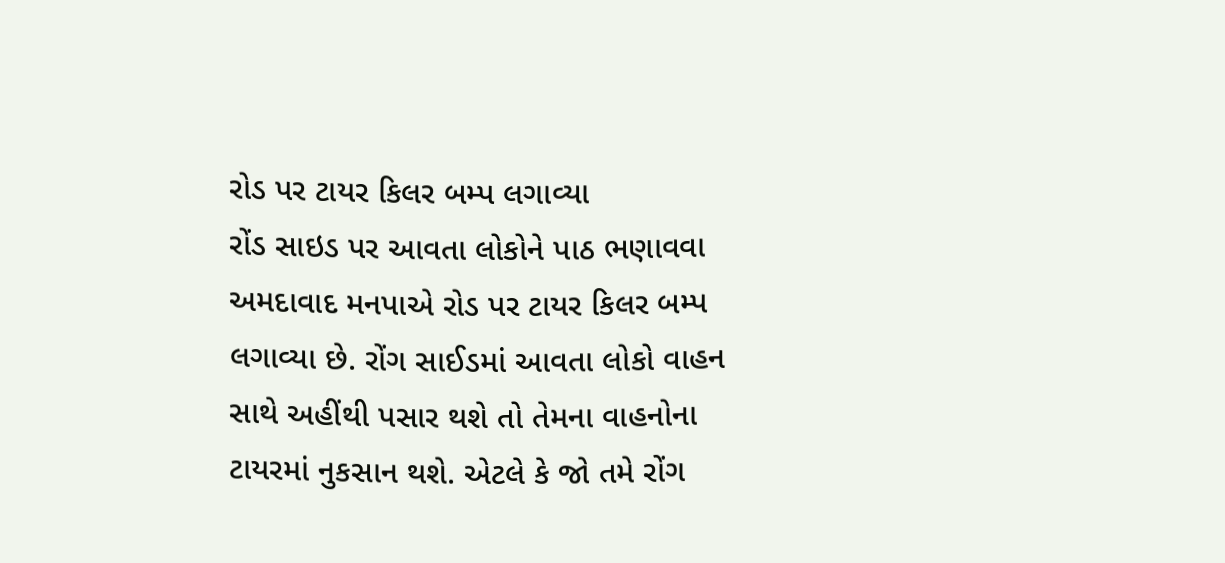રોડ પર ટાયર કિલર બમ્પ લગાવ્યા
રોંડ સાઇડ પર આવતા લોકોને પાઠ ભણાવવા અમદાવાદ મનપાએ રોડ પર ટાયર કિલર બમ્પ લગાવ્યા છે. રોંગ સાઈડમાં આવતા લોકો વાહન સાથે અહીંથી પસાર થશે તો તેમના વાહનોના ટાયરમાં નુકસાન થશે. એટલે કે જો તમે રોંગ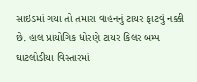સાઇડમાં ગયા તો તમારા વાહનનું ટાયર ફાટવું નક્કી છે. હાલ પ્રાયોગિક ધોરણે ટાયર કિલર બમ્પ ઘાટલોડીયા વિસ્તારમાં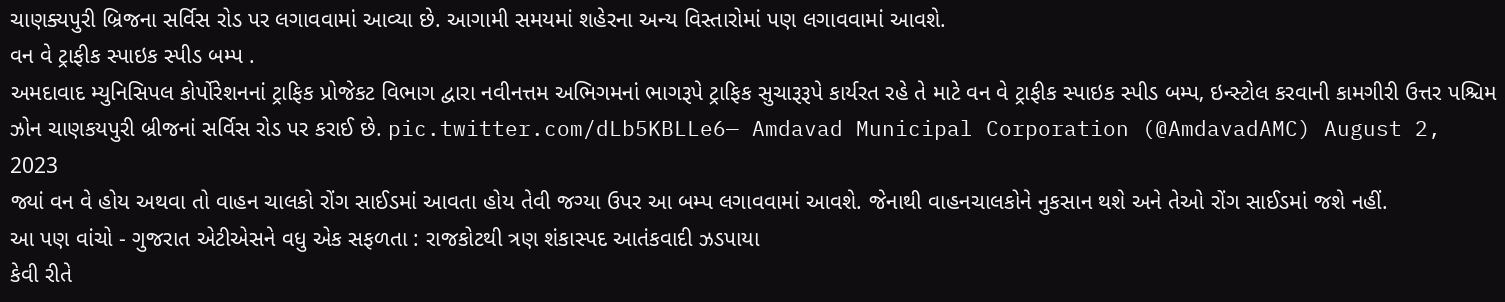ચાણક્યપુરી બ્રિજના સર્વિસ રોડ પર લગાવવામાં આવ્યા છે. આગામી સમયમાં શહેરના અન્ય વિસ્તારોમાં પણ લગાવવામાં આવશે.
વન વે ટ્રાફીક સ્પાઇક સ્પીડ બમ્પ .
અમદાવાદ મ્યુનિસિપલ કોર્પોરેશનનાં ટ્રાફિક પ્રોજેકટ વિભાગ દ્વારા નવીનત્તમ અભિગમનાં ભાગરૂપે ટ્રાફિક સુચારૂરૂપે કાર્યરત રહે તે માટે વન વે ટ્રાફીક સ્પાઇક સ્પીડ બમ્પ‚ ઇન્સ્ટોલ કરવાની કામગીરી ઉત્તર પશ્ચિમ ઝોન ચાણકયપુરી બ્રીજનાં સર્વિસ રોડ પર કરાઈ છે. pic.twitter.com/dLb5KBLLe6— Amdavad Municipal Corporation (@AmdavadAMC) August 2, 2023
જ્યાં વન વે હોય અથવા તો વાહન ચાલકો રોંગ સાઈડમાં આવતા હોય તેવી જગ્યા ઉપર આ બમ્પ લગાવવામાં આવશે. જેનાથી વાહનચાલકોને નુકસાન થશે અને તેઓ રોંગ સાઈડમાં જશે નહીં.
આ પણ વાંચો - ગુજરાત એટીએસને વધુ એક સફળતા : રાજકોટથી ત્રણ શંકાસ્પદ આતંકવાદી ઝડપાયા
કેવી રીતે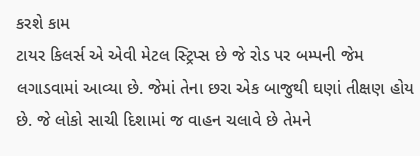કરશે કામ
ટાયર કિલર્સ એ એવી મેટલ સ્ટ્રિપ્સ છે જે રોડ પર બમ્પની જેમ લગાડવામાં આવ્યા છે. જેમાં તેના છરા એક બાજુથી ઘણાં તીક્ષણ હોય છે. જે લોકો સાચી દિશામાં જ વાહન ચલાવે છે તેમને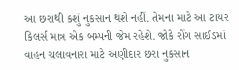આ છરાથી કશું નુકસાન થશે નહીં. તેમના માટે આ ટાયર કિલર્સ માત્ર એક બમ્પની જેમ રહેશે. જોકે રોંગ સાઈડમાં વાહન ચલાવનારા માટે અણીદાર છરા નુકસાન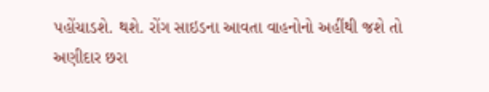પહોંચાડશે. થશે. રોંગ સાઇડના આવતા વાહનોનો અહીંથી જશે તો અણીદાર છરા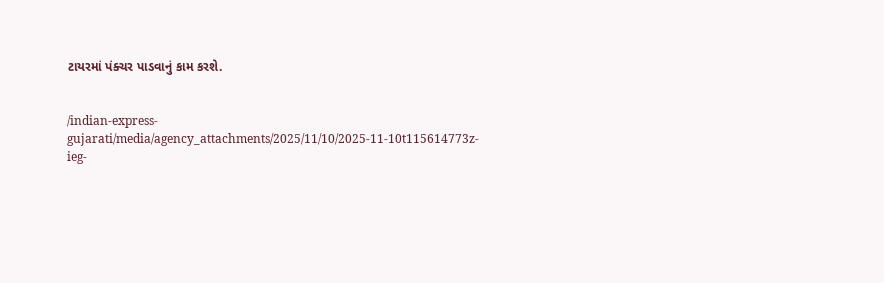ટાયરમાં પંક્ચર પાડવાનું કામ કરશે.


/indian-express-gujarati/media/agency_attachments/2025/11/10/2025-11-10t115614773z-ieg-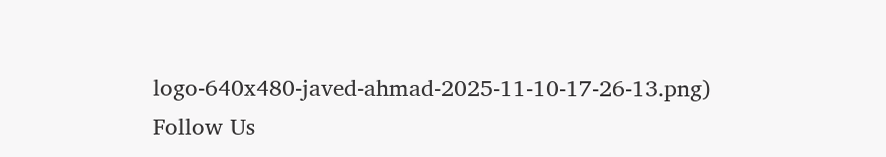logo-640x480-javed-ahmad-2025-11-10-17-26-13.png)
Follow Us